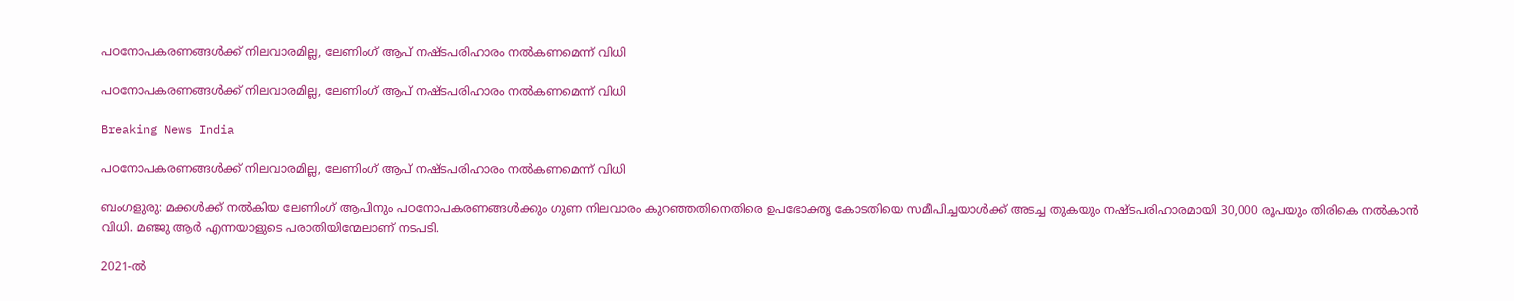പഠനോപകരണങ്ങള്‍ക്ക് നിലവാരമില്ല, ലേണിംഗ് ആപ് നഷ്ടപരിഹാരം നല്‍കണമെന്ന് വിധി

പഠനോപകരണങ്ങള്‍ക്ക് നിലവാരമില്ല, ലേണിംഗ് ആപ് നഷ്ടപരിഹാരം നല്‍കണമെന്ന് വിധി

Breaking News India

പഠനോപകരണങ്ങള്‍ക്ക് നിലവാരമില്ല, ലേണിംഗ് ആപ് നഷ്ടപരിഹാരം നല്‍കണമെന്ന് വിധി

ബംഗളുരു: മക്കള്‍ക്ക് നല്‍കിയ ലേണിംഗ് ആപിനും പഠനോപകരണങ്ങള്‍ക്കും ഗുണ നിലവാരം കുറഞ്ഞതിനെതിരെ ഉപഭോക്തൃ കോടതിയെ സമീപിച്ചയാള്‍ക്ക് അടച്ച തുകയും നഷ്ടപരിഹാരമായി 30,000 രൂപയും തിരികെ നല്‍കാന്‍ വിധി. മഞ്ജു ആര്‍ എന്നയാളുടെ പരാതിയിന്മേലാണ് നടപടി.

2021-ല്‍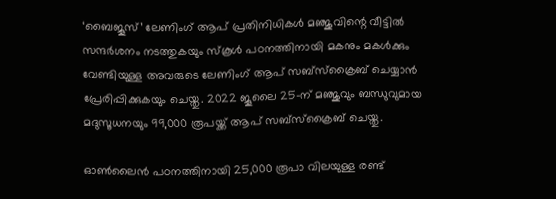‘ബൈജൂസ്’ ലേണിംഗ് ആപ് പ്രതിനിധികള്‍ മഞ്ജുവിന്റെ വീട്ടില്‍ സന്ദര്‍ശനം നടത്തുകയും സ്കൂള്‍ പഠനത്തിനായി മകനും മകള്‍ക്കും വേണ്ടിയുള്ള അവരുടെ ലേണിംഗ് ആപ് സബ്സ്ക്രൈബ് ചെയ്യാന്‍ പ്രേരിപ്പിക്കുകയും ചെയ്തു. 2022 ജൂലൈ 25-ന് മഞ്ജുവും ബന്ധുവുമായ മദുസൂധനയും 99,000 രൂപയ്ക്ക് ആപ് സബ്സ്ക്രൈബ് ചെയ്തു.

ഓണ്‍ലൈന്‍ പഠനത്തിനായി 25,000 രൂപാ വിലയുള്ള രണ്ട്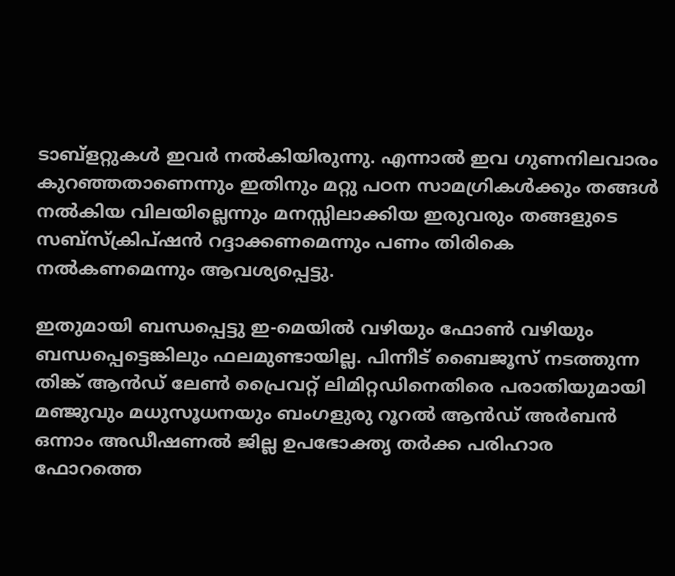ടാബ്ളറ്റുകള്‍ ഇവര്‍ നല്‍കിയിരുന്നു. എന്നാല്‍ ഇവ ഗുണനിലവാരം കുറഞ്ഞതാണെന്നും ഇതിനും മറ്റു പഠന സാമഗ്രികള്‍ക്കും തങ്ങള്‍ നല്‍കിയ വിലയില്ലെന്നും മനസ്സിലാക്കിയ ഇരുവരും തങ്ങളുടെ സബ്സ്ക്രിപ്ഷന്‍ റദ്ദാക്കണമെന്നും പണം തിരികെ നല്‍കണമെന്നും ആവശ്യപ്പെട്ടു.

ഇതുമായി ബന്ധപ്പെട്ടു ഇ-മെയില്‍ വഴിയും ഫോണ്‍ വഴിയും ബന്ധപ്പെട്ടെങ്കിലും ഫലമുണ്ടായില്ല. പിന്നീട് ബൈജൂസ് നടത്തുന്ന തിങ്ക് ആന്‍ഡ് ലേണ്‍ പ്രൈവറ്റ് ലിമിറ്റഡിനെതിരെ പരാതിയുമായി മഞ്ജുവും മധുസൂധനയും ബംഗളുരു റൂറല്‍ ആന്‍ഡ് അര്‍ബന്‍ ഒന്നാം അഡീഷണല്‍ ജില്ല ഉപഭോക്തൃ തര്‍ക്ക പരിഹാര ഫോറത്തെ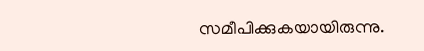സമീപിക്കുകയായിരുന്നു.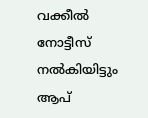വക്കീല്‍ നോട്ടീസ് നല്‍കിയിട്ടും ആപ്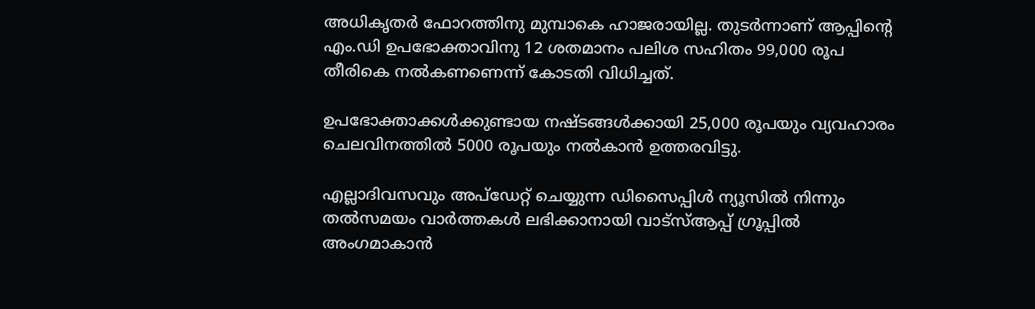അധികൃതര്‍ ഫോറത്തിനു മുമ്പാകെ ഹാജരായില്ല. തുടര്‍ന്നാണ് ആപ്പിന്റെ എം.ഡി ഉപഭോക്താവിനു 12 ശതമാനം പലിശ സഹിതം 99,000 രൂപ തീരികെ നല്‍കണണെന്ന് കോടതി വിധിച്ചത്.

ഉപഭോക്താക്കള്‍ക്കുണ്ടായ നഷ്ടങ്ങള്‍ക്കായി 25,000 രൂപയും വ്യവഹാരം ചെലവിനത്തില്‍ 5000 രൂപയും നല്‍കാന്‍ ഉത്തരവിട്ടു.

എല്ലാദിവസവും അപ്ഡേറ്റ് ചെയ്യുന്ന ഡിസൈപ്പിൾ ന്യൂസിൽ നിന്നും തൽസമയം വാർത്തകൾ ലഭിക്കാനായി വാട്സ്ആപ്പ് ഗ്രൂപ്പിൽ അംഗമാകാൻ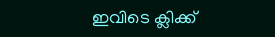ഇവിടെ ക്ലിക്ക്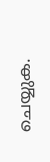ചെയ്യുക.